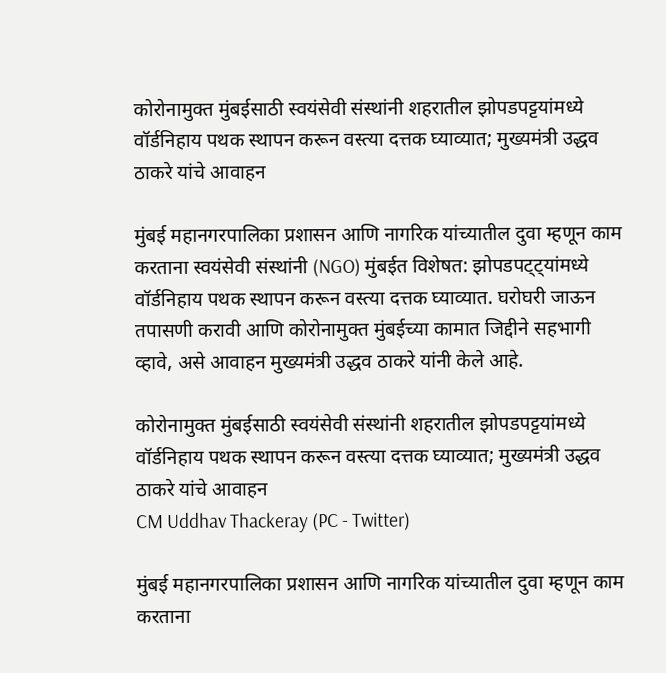कोरोनामुक्त मुंबईसाठी स्वयंसेवी संस्थांनी शहरातील झोपडपट्टयांमध्ये वॉर्डनिहाय पथक स्थापन करून वस्त्या दत्तक घ्याव्यात; मुख्यमंत्री उद्धव ठाकरे यांचे आवाहन

मुंबई महानगरपालिका प्रशासन आणि नागरिक यांच्यातील दुवा म्हणून काम करताना स्वयंसेवी संस्थांनी (NGO) मुंबईत विशेषत: झोपडपट्ट्यांमध्ये वॉर्डनिहाय पथक स्थापन करून वस्त्या दत्तक घ्याव्यात. घरोघरी जाऊन तपासणी करावी आणि कोरोनामुक्त मुंबईच्या कामात जिद्दीने सहभागी व्हावे, असे आवाहन मुख्यमंत्री उद्धव ठाकरे यांनी केले आहे.

कोरोनामुक्त मुंबईसाठी स्वयंसेवी संस्थांनी शहरातील झोपडपट्टयांमध्ये वॉर्डनिहाय पथक स्थापन करून वस्त्या दत्तक घ्याव्यात; मुख्यमंत्री उद्धव ठाकरे यांचे आवाहन
CM Uddhav Thackeray (PC - Twitter)

मुंबई महानगरपालिका प्रशासन आणि नागरिक यांच्यातील दुवा म्हणून काम करताना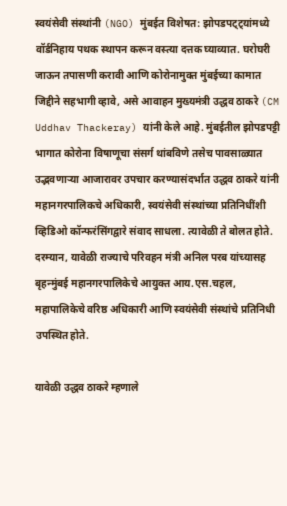स्वयंसेवी संस्थांनी (NGO) मुंबईत विशेषत: झोपडपट्ट्यांमध्ये वॉर्डनिहाय पथक स्थापन करून वस्त्या दत्तक घ्याव्यात. घरोघरी जाऊन तपासणी करावी आणि कोरोनामुक्त मुंबईच्या कामात जिद्दीने सहभागी व्हावे, असे आवाहन मुख्यमंत्री उद्धव ठाकरे (CM Uddhav Thackeray) यांनी केले आहे. मुंबईतील झोपडपट्टी भागात कोरोना विषाणूचा संसर्ग थांबविणे तसेच पावसाळ्यात उद्भवणाऱ्या आजारावर उपचार करण्यासंदर्भात उद्धव ठाकरे यांनी महानगरपालिकचे अधिकारी, स्वयंसेवी संस्थांच्या प्रतिनिधींशी व्हिडिओ कॉन्फरंसिंगद्वारे संवाद साधला. त्यावेळी ते बोलत होते. दरम्यान, यावेळी राज्याचे परिवहन मंत्री अनिल परब यांच्यासह बृहन्मुंबई महानगरपालिकेचे आयुक्त आय.एस.चहल, महापालिकेचे वरिष्ठ अधिकारी आणि स्वयंसेवी संस्थांचे प्रतिनिधी उपस्थित होते.

यावेळी उद्धव ठाकरे म्हणाले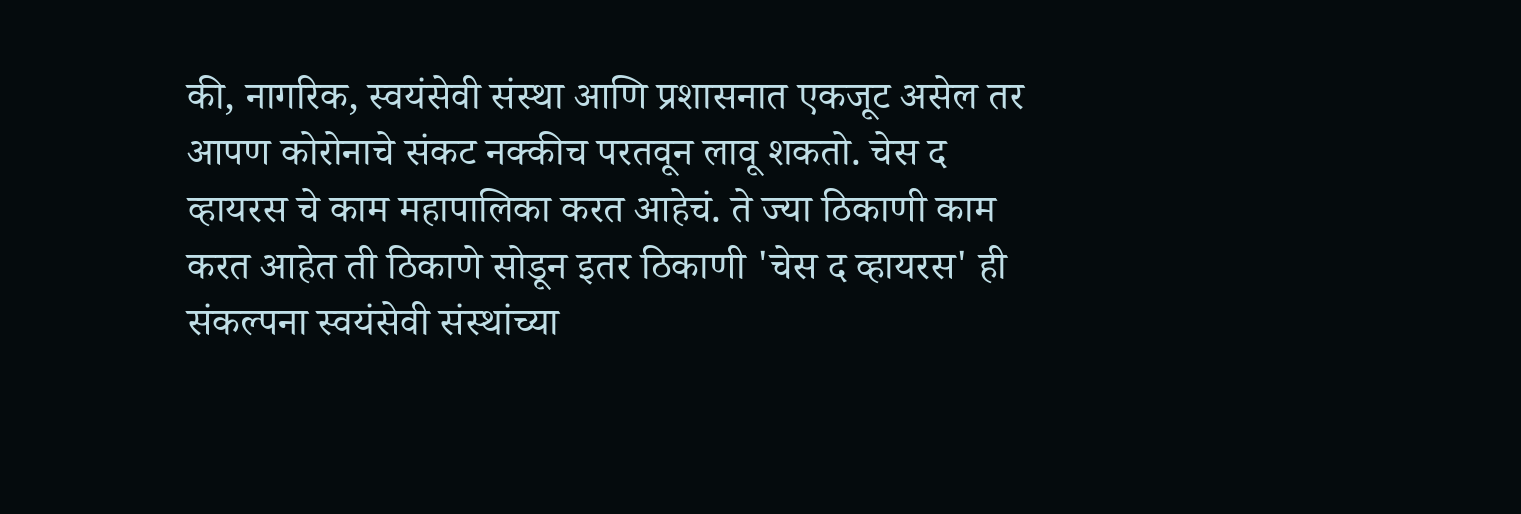की, नागरिक, स्वयंसेवी संस्था आणि प्रशासनात एकजूट असेल तर आपण कोरोनाचे संकट नक्कीच परतवून लावू शकतो. चेस द व्हायरस चे काम महापालिका करत आहेचं. ते ज्या ठिकाणी काम करत आहेत ती ठिकाणे सोडून इतर ठिकाणी 'चेस द व्हायरस' ही संकल्पना स्वयंसेवी संस्थांच्या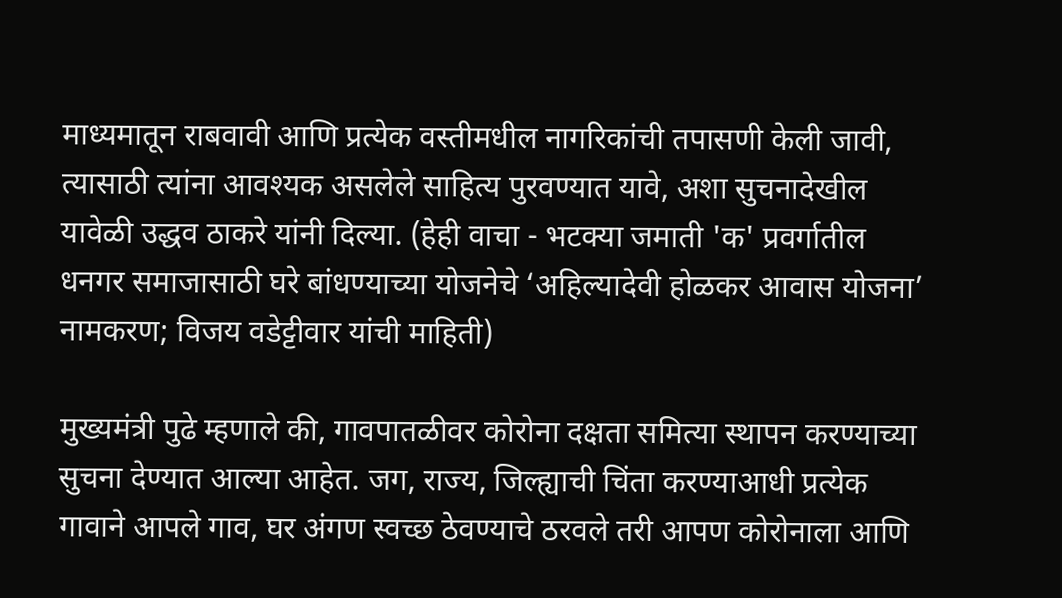माध्यमातून राबवावी आणि प्रत्येक वस्तीमधील नागरिकांची तपासणी केली जावी, त्यासाठी त्यांना आवश्यक असलेले साहित्य पुरवण्यात यावे, अशा सुचनादेखील यावेळी उद्धव ठाकरे यांनी दिल्या. (हेही वाचा - भटक्या जमाती 'क' प्रवर्गातील धनगर समाजासाठी घरे बांधण्याच्या योजनेचे ‘अहिल्यादेवी होळकर आवास योजना’ नामकरण; विजय वडेट्टीवार यांची माहिती)

मुख्यमंत्री पुढे म्हणाले की, गावपातळीवर कोरोना दक्षता समित्या स्थापन करण्याच्या सुचना देण्यात आल्या आहेत. जग, राज्य, जिल्ह्याची चिंता करण्याआधी प्रत्येक गावाने आपले गाव, घर अंगण स्वच्छ ठेवण्याचे ठरवले तरी आपण कोरोनाला आणि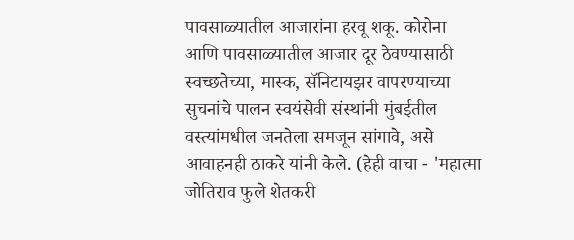पावसाळ्यातील आजारांना हरवू शकू. कोरोना आणि पावसाळ्यातील आजार दूर ठेवण्यासाठी स्वच्छतेच्या, मास्क, सॅनिटायझर वापरण्याच्या सुचनांचे पालन स्वयंसेवी संस्थांनी मुंबईतील वस्त्यांमधील जनतेला समजून सांगावे, असे आवाहनही ठाकरे यांनी केले. (हेही वाचा - 'महात्मा जोतिराव फुले शेतकरी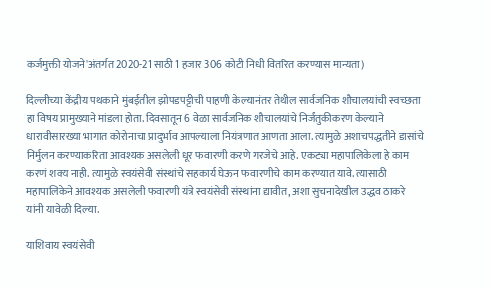कर्जमुक्ती योजने'अंतर्गत 2020-21 साठी 1 हजार 306 कोटी निधी वितरित करण्यास मान्यता)

दिल्लीच्या केंद्रीय पथकाने मुंबईतील झोपडपट्टीची पाहणी केल्यानंतर तेथील सार्वजनिक शौचालयांची स्वच्छता हा विषय प्रामुख्याने मांडला होता. दिवसातून 6 वेळा सार्वजनिक शौचालयांचे निर्जंतुकीकरण केल्याने धारावीसारख्या भागात कोरोनाचा प्रादुर्भाव आपल्याला नियंत्रणात आणता आला. त्यामुळे अशाचपद्धतीने डासांचे निर्मुलन करण्याकरिता आवश्यक असलेली धूर फवारणी करणे गरजेचे आहे. एकट्या महापालिकेला हे काम करणं शक्य नाही. त्यामुळे स्वयंसेवी संस्थांचे सहकार्य घेऊन फवारणीचे काम करण्यात यावे. त्यासाठी महापालिकेने आवश्यक असलेली फवारणी यंत्रे स्वयंसेवी संस्थांना द्यावीत, अशा सुचनादेखील उद्धव ठाकरे यांनी यावेळी दिल्या.

याशिवाय स्वयंसेवी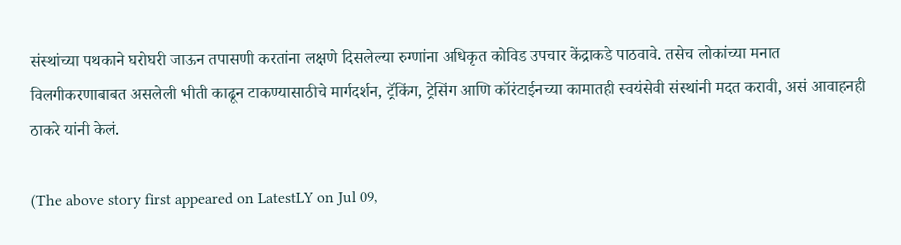संस्थांच्या पथकाने घरोघरी जाऊन तपासणी करतांना लक्षणे दिसलेल्या रुग्णांना अधिकृत कोविड उपचार केंद्राकडे पाठवावे. तसेच लोकांच्या मनात विलगीकरणाबाबत असलेली भीती काढून टाकण्यासाठीचे मार्गदर्शन, ट्रॅकिंग, ट्रेसिंग आणि कॉरंटाईनच्या कामातही स्वयंसेवी संस्थांनी मदत करावी, असं आवाहनही ठाकरे यांनी केलं.

(The above story first appeared on LatestLY on Jul 09,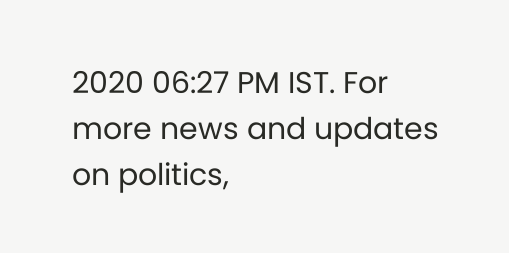2020 06:27 PM IST. For more news and updates on politics,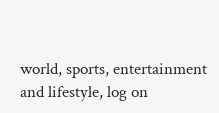world, sports, entertainment and lifestyle, log on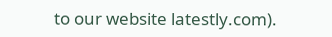to our website latestly.com).